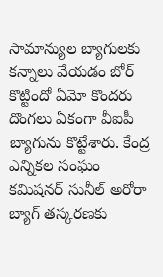సామాన్యుల బ్యాగులకు కన్నాలు వేయడం బోర్ కొట్టిందో ఏమో కొందరు దొంగలు ఏకంగా వీఐపీ బ్యాగును కొట్టేశారు. కేంద్ర ఎన్నికల సంఘం కమిషనర్ సునీల్ అరోరా బ్యాగ్ తస్కరణకు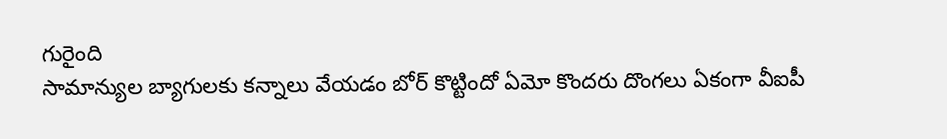గురైంది
సామాన్యుల బ్యాగులకు కన్నాలు వేయడం బోర్ కొట్టిందో ఏమో కొందరు దొంగలు ఏకంగా వీఐపీ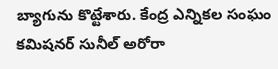బ్యాగును కొట్టేశారు. కేంద్ర ఎన్నికల సంఘం కమిషనర్ సునీల్ అరోరా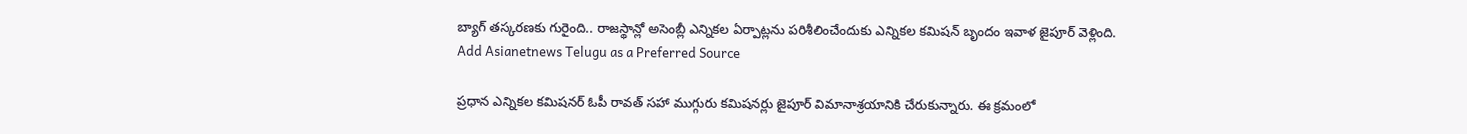బ్యాగ్ తస్కరణకు గురైంది.. రాజస్థాన్లో అసెంబ్లీ ఎన్నికల ఏర్పాట్లను పరిశీలించేందుకు ఎన్నికల కమిషన్ బృందం ఇవాళ జైపూర్ వెళ్లింది.
Add Asianetnews Telugu as a Preferred Source

ప్రధాన ఎన్నికల కమిషనర్ ఓపీ రావత్ సహా ముగ్గురు కమిషనర్లు జైపూర్ విమానాశ్రయానికి చేరుకున్నారు. ఈ క్రమంలో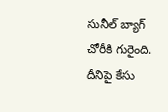సునీల్ బ్యాగ్ చోరీకి గురైంది. దీనిపై కేసు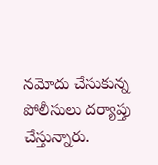నమోదు చేసుకున్న పోలీసులు దర్యాప్తు చేస్తున్నారు.